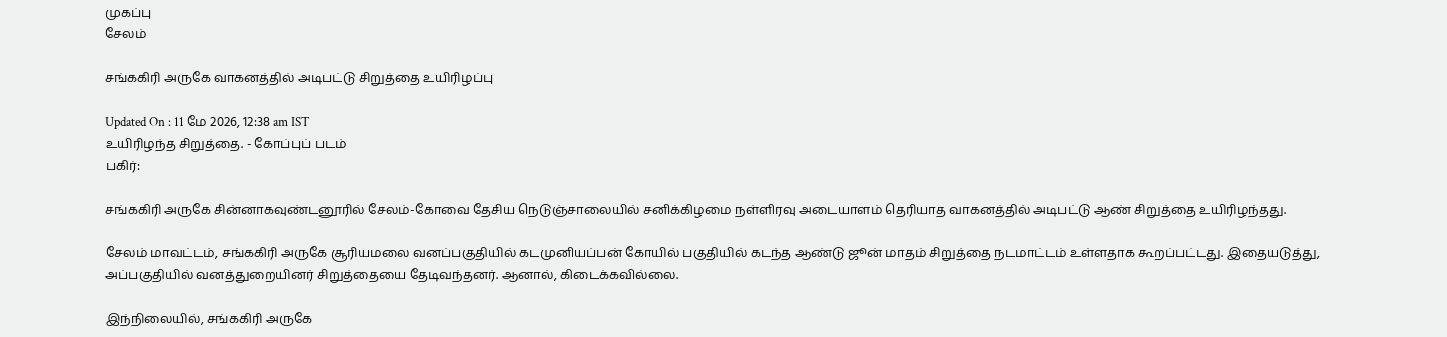முகப்பு
சேலம்

சங்ககிரி அருகே வாகனத்தில் அடிபட்டு சிறுத்தை உயிரிழப்பு

Updated On : 11 மே 2026, 12:38 am IST
உயிரிழந்த சிறுத்தை. - கோப்புப் படம்
பகிர்:

சங்ககிரி அருகே சின்னாகவுண்டனூரில் சேலம்-கோவை தேசிய நெடுஞ்சாலையில் சனிக்கிழமை நள்ளிரவு அடையாளம் தெரியாத வாகனத்தில் அடிபட்டு ஆண் சிறுத்தை உயிரிழந்தது.

சேலம் மாவட்டம், சங்ககிரி அருகே சூரியமலை வனப்பகுதியில் கடமுனியப்பன் கோயில் பகுதியில் கடந்த ஆண்டு ஜூன் மாதம் சிறுத்தை நடமாட்டம் உள்ளதாக கூறப்பட்டது. இதையடுத்து, அப்பகுதியில் வனத்துறையினர் சிறுத்தையை தேடிவந்தனர். ஆனால், கிடைக்கவில்லை.

இந்நிலையில், சங்ககிரி அருகே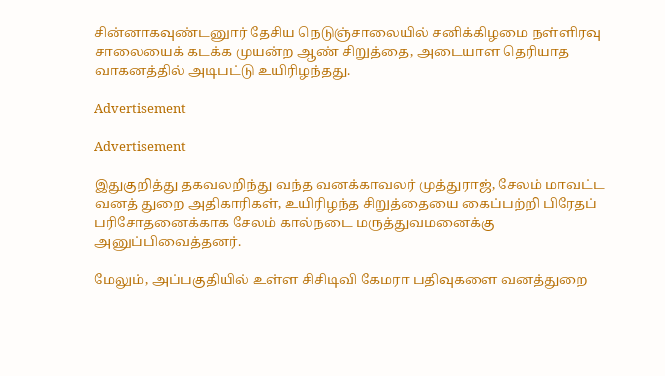சின்னாகவுண்டனுார் தேசிய நெடுஞ்சாலையில் சனிக்கிழமை நள்ளிரவு சாலையைக் கடக்க முயன்ற ஆண் சிறுத்தை, அடையாள தெரியாத வாகனத்தில் அடிபட்டு உயிரிழந்தது.

Advertisement

Advertisement

இதுகுறித்து தகவலறிந்து வந்த வனக்காவலர் முத்துராஜ், சேலம் மாவட்ட வனத் துறை அதிகாரிகள், உயிரிழந்த சிறுத்தையை கைப்பற்றி பிரேதப் பரிசோதனைக்காக சேலம் கால்நடை மருத்துவமனைக்கு அனுப்பிவைத்தனர்.

மேலும், அப்பகுதியில் உள்ள சிசிடிவி கேமரா பதிவுகளை வனத்துறை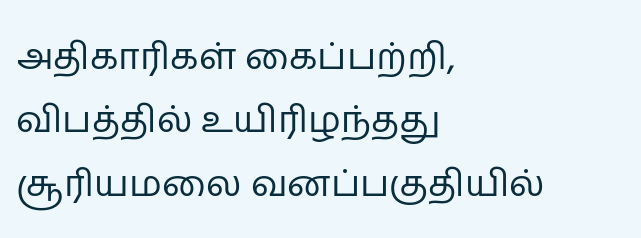அதிகாரிகள் கைப்பற்றி, விபத்தில் உயிரிழந்தது சூரியமலை வனப்பகுதியில்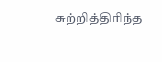சுற்றித்திரிந்த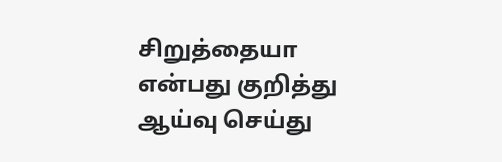சிறுத்தையா என்பது குறித்து ஆய்வு செய்து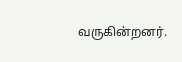வருகின்றனர்.